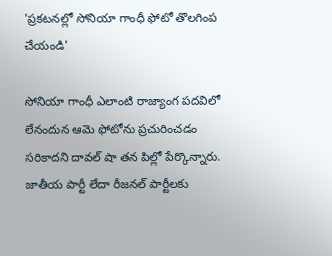'ప్రకటనల్లో సోనియా గాంధీ ఫోటో తొలగింప చేయండి'

సోనియా గాంధీ ఎలాంటి రాజ్యాంగ పదవిలో లేనందున ఆమె ఫోటోను ప్రచురించడం సరికాదని దావల్ షా తన పిల్లో పేర్కొన్నారు. జాతీయ పార్టీ లేదా రీజనల్ పార్టీలకు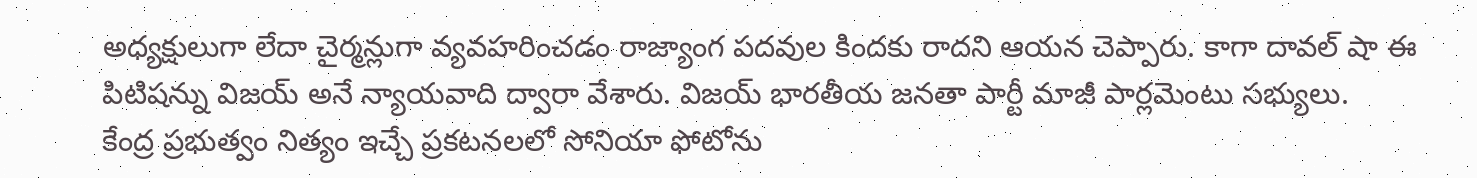అధ్యక్షులుగా లేదా చైర్మన్లుగా వ్యవహరించడం రాజ్యాంగ పదవుల కిందకు రాదని ఆయన చెప్పారు. కాగా దావల్ షా ఈ పిటిషన్ను విజయ్ అనే న్యాయవాది ద్వారా వేశారు. విజయ్ భారతీయ జనతా పార్టీ మాజీ పార్లమెంటు సభ్యులు.
కేంద్ర ప్రభుత్వం నిత్యం ఇచ్చే ప్రకటనలలో సోనియా ఫోటోను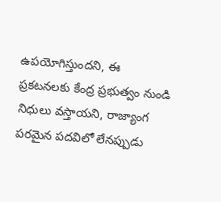ఉపయోగిస్తుందని, ఈ ప్రకటనలకు కేంద్ర ప్రభుత్వం నుండి నిధులు వస్తాయని, రాజ్యాంగ పరమైన పదవిలో లేనప్పుడు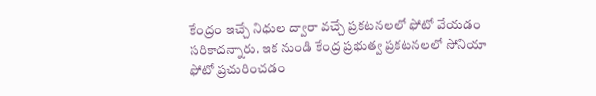కేంద్రం ఇచ్చే నిధుల ద్వారా వచ్చే ప్రకటనలలో ఫోటో వేయడం సరికాదన్నారు. ఇక నుండి కేంద్ర ప్రభుత్వ ప్రకటనలలో సోనియా ఫోటో ప్రచురించడం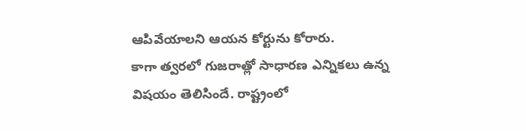ఆపివేయాలని ఆయన కోర్టును కోరారు.
కాగా త్వరలో గుజరాత్లో సాధారణ ఎన్నికలు ఉన్న విషయం తెలిసిందే. రాష్ట్రంలో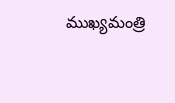ముఖ్యమంత్రి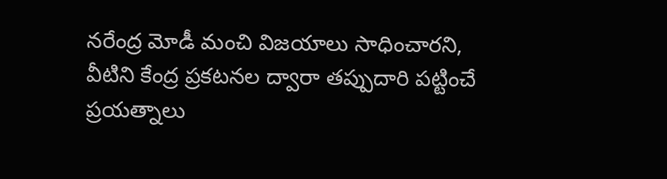నరేంద్ర మోడీ మంచి విజయాలు సాధించారని, వీటిని కేంద్ర ప్రకటనల ద్వారా తప్పుదారి పట్టించే ప్రయత్నాలు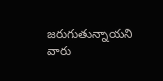జరుగుతున్నాయని వారు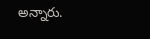అన్నారు.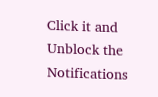Click it and Unblock the Notifications